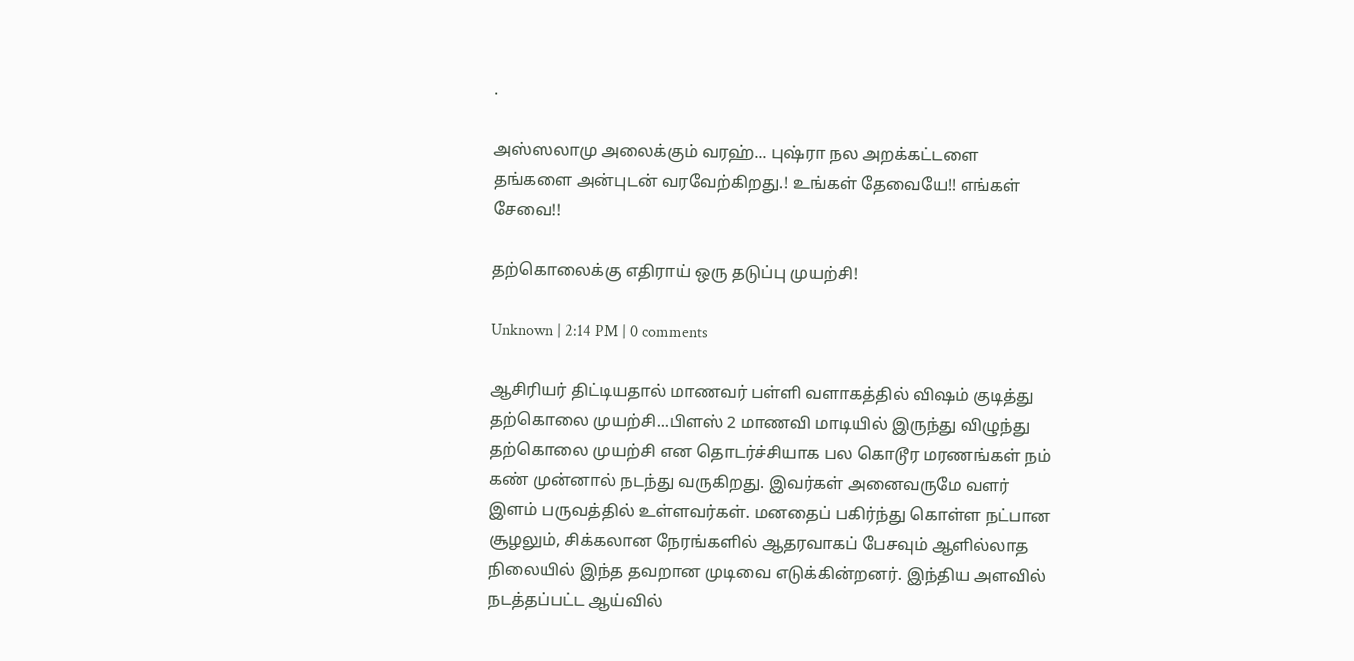.

அஸ்ஸலாமு அலைக்கும் வரஹ்... புஷ்ரா நல அறக்கட்டளை தங்களை அன்புடன் வரவேற்கிறது.! உங்கள் தேவையே!! எங்கள் சேவை!!

தற்கொலைக்கு எதிராய் ஒரு தடுப்பு முயற்சி!

Unknown | 2:14 PM | 0 comments

ஆசிரியர் திட்டியதால் மாணவர் பள்ளி வளாகத்தில் விஷம் குடித்து தற்கொலை முயற்சி...பிளஸ் 2 மாணவி மாடியில் இருந்து விழுந்து தற்கொலை முயற்சி என தொடர்ச்சியாக பல கொடூர மரணங்கள் நம் கண் முன்னால் நடந்து வருகிறது. இவர்கள் அனைவருமே வளர் இளம் பருவத்தில் உள்ளவர்கள். மனதைப் பகிர்ந்து கொள்ள நட்பான சூழலும், சிக்கலான நேரங்களில் ஆதரவாகப் பேசவும் ஆளில்லாத நிலையில் இந்த தவறான முடிவை எடுக்கின்றனர். இந்திய அளவில் நடத்தப்பட்ட ஆய்வில்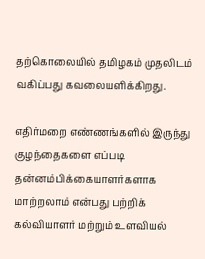தற்கொலையில் தமிழகம் முதலிடம் வகிப்பது கவலையளிக்கிறது.

எதிர்மறை எண்ணங்களில் இருந்து குழந்தைகளை எப்படி தன்னம்பிக்கையாளர்களாக மாற்றலாம் என்பது பற்றிக் கல்வியாளர் மற்றும் உளவியல்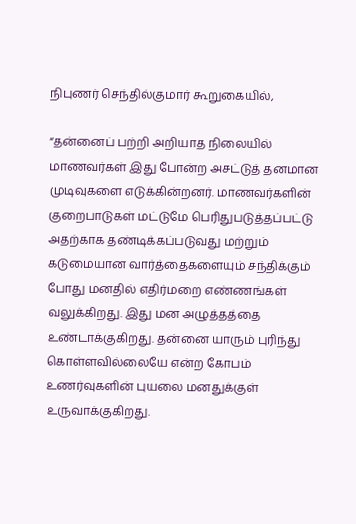நிபுணர் செந்தில்குமார் கூறுகையில்,

“தன்னைப் பற்றி அறியாத நிலையில் மாணவர்கள் இது போன்ற அசட்டுத் தனமான முடிவுகளை எடுக்கின்றனர். மாணவர்களின் குறைபாடுகள் மட்டுமே பெரிதுபடுத்தப்பட்டு அதற்காக தண்டிக்கப்படுவது மற்றும் கடுமையான வார்த்தைகளையும் சந்திக்கும் போது மனதில் எதிர்மறை எண்ணங்கள் வலுக்கிறது. இது மன அழுத்தத்தை உண்டாக்குகிறது. தன்னை யாரும் புரிந்து கொள்ளவில்லையே என்ற கோபம் உணர்வுகளின் புயலை மனதுக்குள் உருவாக்குகிறது.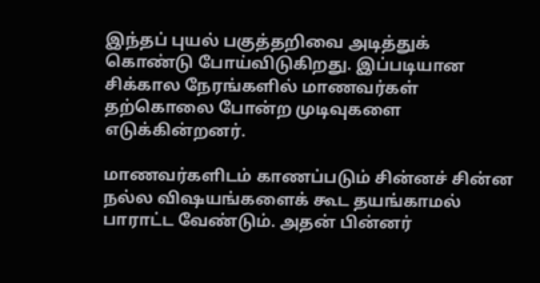இந்தப் புயல் பகுத்தறிவை அடித்துக் கொண்டு போய்விடுகிறது. இப்படியான சிக்கால நேரங்களில் மாணவர்கள் தற்கொலை போன்ற முடிவுகளை எடுக்கின்றனர்.

மாணவர்களிடம் காணப்படும் சின்னச் சின்ன நல்ல விஷயங்களைக் கூட தயங்காமல் பாராட்ட வேண்டும். அதன் பின்னர்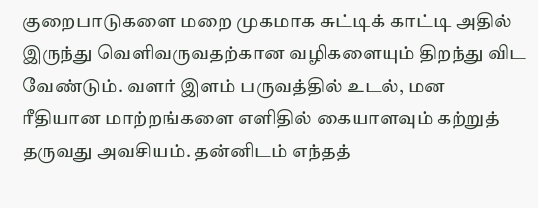குறைபாடுகளை மறை முகமாக சுட்டிக் காட்டி அதில் இருந்து வெளிவருவதற்கான வழிகளையும் திறந்து விட வேண்டும். வளர் இளம் பருவத்தில் உடல், மன ரீதியான மாற்றங்களை எளிதில் கையாளவும் கற்றுத் தருவது அவசியம். தன்னிடம் எந்தத்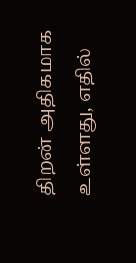திறன் அதிகமாக உள்ளது, எதில்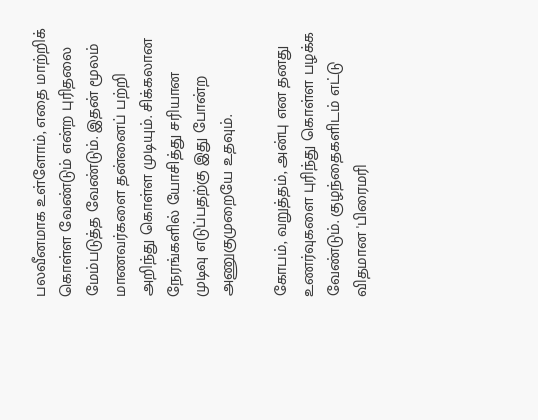பலவீனமாக உள்ளோம், எதை மாற்றிக் கொள்ள வேண்டும் என்ற புரிதலை மேம்படுத்த வேண்டும். இதன் மூலம் மாணவர்களை தன்னைப் பற்றி அறிந்து கொள்ள முடியும். சிக்கலான நேரங்களில் யோசித்து சரியான முடிவு எடுப்பதற்கு இது போன்ற அணுகுமுறையே உதவும்.

கோபம், வறுத்தம், அன்பு என தனது உணர்வுகளை புரிந்து கொள்ள பழக்க வேண்டும். குழந்தைகளிடம் எட்டு விதமான 'பிரைமரி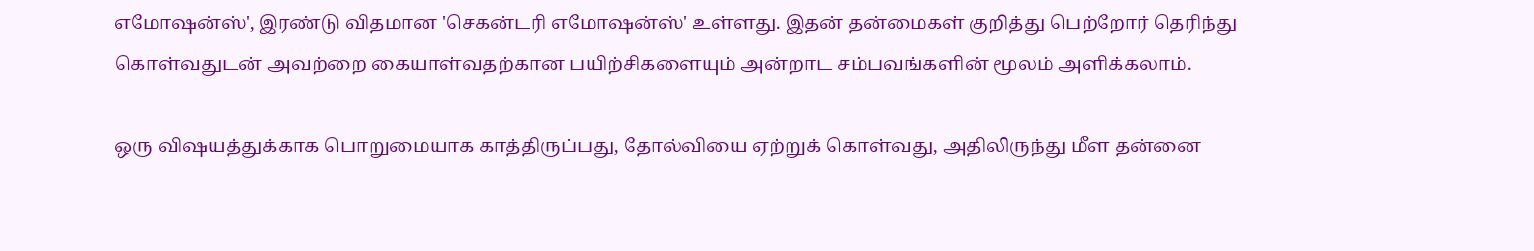எமோஷன்ஸ்', இரண்டு விதமான 'செகன்டரி எமோஷன்ஸ்' உள்ளது. இதன் தன்மைகள் குறித்து பெற்றோர் தெரிந்து கொள்வதுடன் அவற்றை கையாள்வதற்கான பயிற்சிகளையும் அன்றாட சம்பவங்களின் மூலம் அளிக்கலாம்.

ஒரு விஷயத்துக்காக பொறுமையாக காத்திருப்பது, தோல்வியை ஏற்றுக் கொள்வது, அதிலிருந்து மீள தன்னை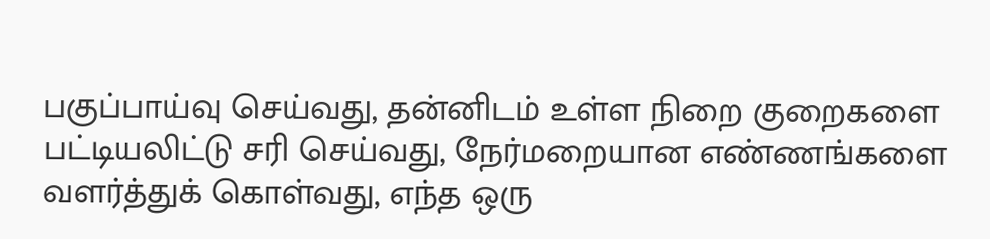பகுப்பாய்வு செய்வது, தன்னிடம் உள்ள நிறை குறைகளை பட்டியலிட்டு சரி செய்வது, நேர்மறையான எண்ணங்களை வளர்த்துக் கொள்வது, எந்த ஒரு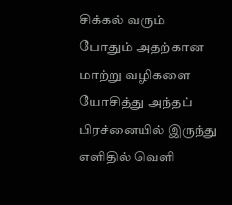சிக்கல் வரும் போதும் அதற்கான மாற்று வழிகளை யோசித்து அந்தப் பிரச்னையில் இருந்து எளிதில் வெளி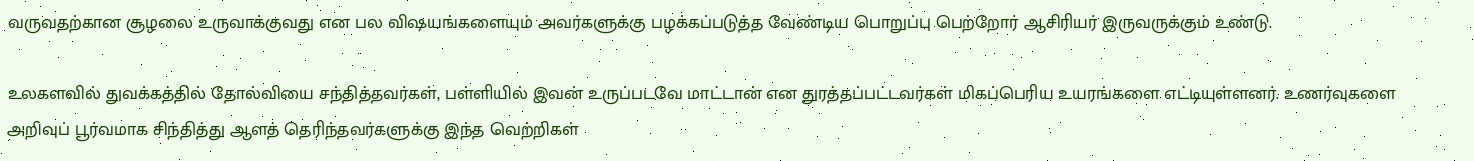வருவதற்கான சூழலை உருவாக்குவது என பல விஷயங்களையும் அவர்களுக்கு பழக்கப்படுத்த வேண்டிய பொறுப்பு பெற்றோர் ஆசிரியர் இருவருக்கும் உண்டு.

உலகளவில் துவக்கத்தில் தோல்வியை சந்தித்தவர்கள், பள்ளியில் இவன் உருப்படவே மாட்டான் என துரத்தப்பட்டவர்கள் மிகப்பெரிய உயரங்களை எட்டியுள்ளனர். உணர்வுகளை அறிவுப் பூர்வமாக சிந்தித்து ஆளத் தெரிந்தவர்களுக்கு இந்த வெற்றிகள்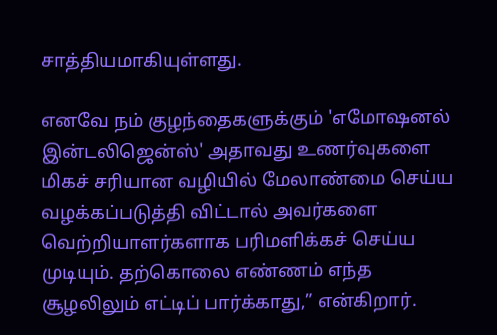சாத்தியமாகியுள்ளது.

எனவே நம் குழந்தைகளுக்கும் 'எமோஷனல் இன்டலிஜென்ஸ்' அதாவது உணர்வுகளை மிகச் சரியான வழியில் மேலாண்மை செய்ய வழக்கப்படுத்தி விட்டால் அவர்களை வெற்றியாளர்களாக பரிமளிக்கச் செய்ய முடியும். தற்கொலை எண்ணம் எந்த சூழலிலும் எட்டிப் பார்க்காது,” என்கிறார்.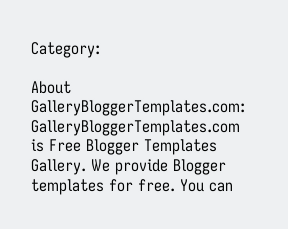Category:

About GalleryBloggerTemplates.com:
GalleryBloggerTemplates.com is Free Blogger Templates Gallery. We provide Blogger templates for free. You can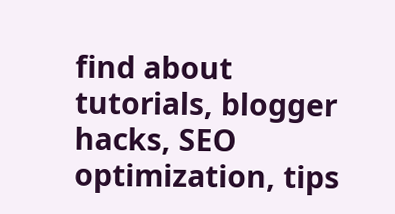find about tutorials, blogger hacks, SEO optimization, tips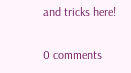and tricks here!

0 comments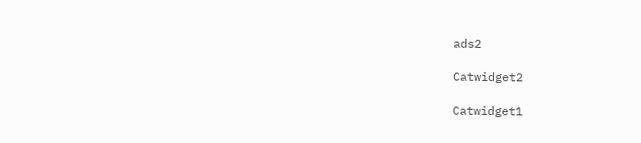ads2

Catwidget2

Catwidget1